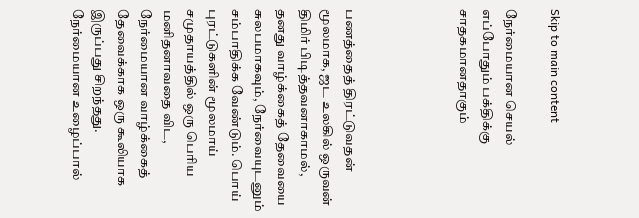Skip to main content

நேர்மையான செயல் எப்போதும் பக்திக்கு சாதகமானதாகும்




பணத்தைத் திரட்டுவதன் மூலமாக, ஜட உலகில் ஒருவன் திமிர் பிடித்தவனாகாமல், தனது வாழ்க்கைத் தேவையை சுலபமாகவும், நேர்வையுடனும் சம்பாதிக்க வேண்டும். பொய் புரட்டுகளின் மூலமாய் சமுதாயத்தில் ஒரு பெரிய மனிதனாவதை விட, நேர்மையான வாழ்க்கைத் தேவைக்காக ஒரு கூலியாக இருப்பது சிறந்தது. நேர்மையான உழைப்பால்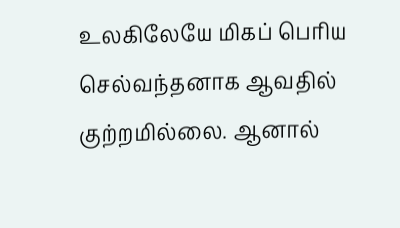உலகிலேயே மிகப் பெரிய செல்வந்தனாக ஆவதில் குற்றமில்லை. ஆனால்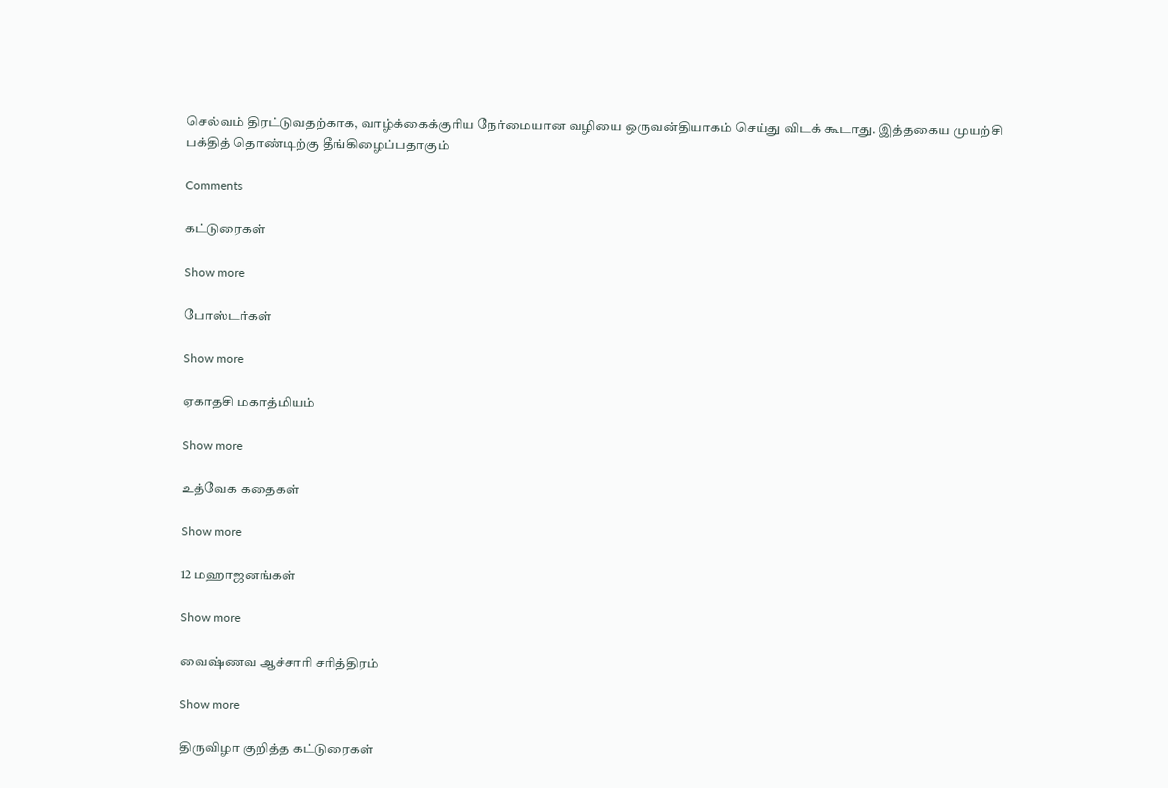செல்வம் திரட்டுவதற்காக, வாழ்க்கைக்குரிய நேர்மையான வழியை ஒருவன்தியாகம் செய்து விடக் கூடாது. இத்தகைய முயற்சி பக்தித் தொண்டிற்கு தீங்கிழைப்பதாகும்

Comments

கட்டுரைகள்

Show more

போஸ்டர்கள்

Show more

ஏகாதசி மகாத்மியம்

Show more

உத்வேக கதைகள்

Show more

12 மஹாஜனங்கள்

Show more

வைஷ்ணவ ஆச்சாரி சரித்திரம்

Show more

திருவிழா குறித்த கட்டுரைகள்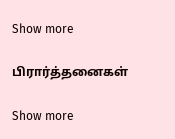Show more

பிரார்த்தனைகள்

Show more